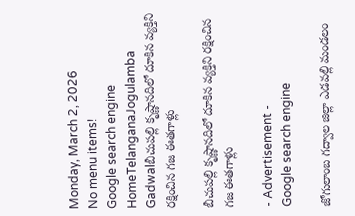Monday, March 2, 2026
No menu items!
Google search engine
HomeTelanganaJogulamba Gadwalబీచుపల్లి కృష్ణానదిలో దూకిన వ్యక్తిని రక్షించిన గజ ఈతగాళ్లు

బీచుపల్లి కృష్ణానదిలో దూకిన వ్యక్తిని రక్షించిన గజ ఈతగాళ్లు

- Advertisement -
Google search engine

జోగులాంబ గద్వాల జిల్లా ఎడవల్లి మండలం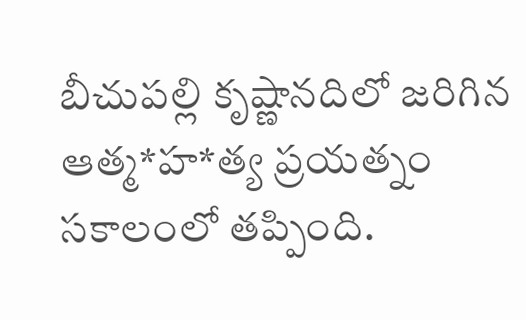బీచుపల్లి కృష్ణానదిలో జరిగిన ఆత్మ*హ*త్య ప్రయత్నం సకాలంలో తప్పింది.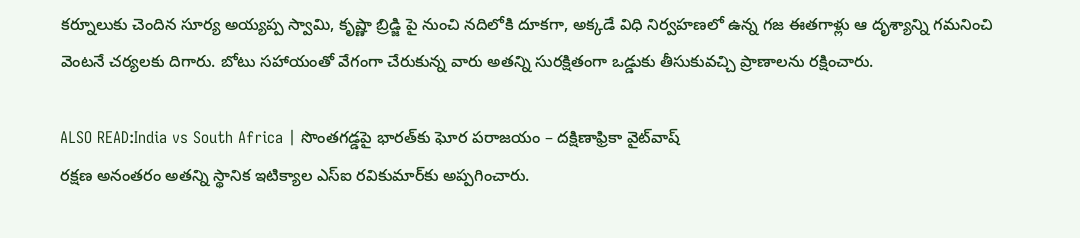కర్నూలుకు చెందిన సూర్య అయ్యప్ప స్వామి, కృష్ణా బ్రిడ్జి పై నుంచి నదిలోకి దూకగా, అక్కడే విధి నిర్వహణలో ఉన్న గజ ఈతగాళ్లు ఆ దృశ్యాన్ని గమనించి వెంటనే చర్యలకు దిగారు. బోటు సహాయంతో వేగంగా చేరుకున్న వారు అతన్ని సురక్షితంగా ఒడ్డుకు తీసుకువచ్చి ప్రాణాలను రక్షించారు.

ALSO READ:India vs South Africa | సొంతగడ్డపై భారత్‌కు ఘోర పరాజయం – దక్షిణాఫ్రికా వైట్‌వాష్
రక్షణ అనంతరం అతన్ని స్థానిక ఇటిక్యాల ఎస్‌ఐ రవికుమార్‌కు అప్పగించారు.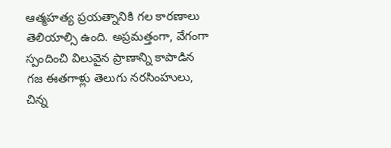ఆత్మహత్య ప్రయత్నానికి గల కారణాలు తెలియాల్సి ఉంది. అప్రమత్తంగా, వేగంగా స్పందించి విలువైన ప్రాణాన్ని కాపాడిన గజ ఈతగాళ్లు తెలుగు నరసింహులు, చిన్న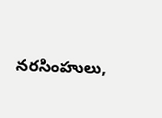నరసింహులు,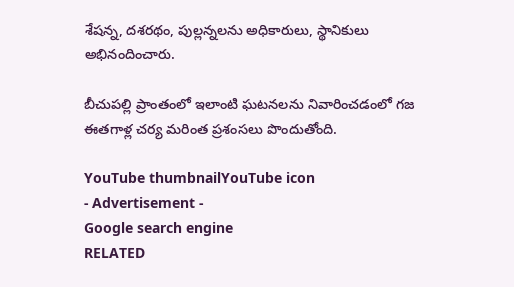శేషన్న, దశరథం, పుల్లన్నలను అధికారులు, స్థానికులు అభినందించారు.

బీచుపల్లి ప్రాంతంలో ఇలాంటి ఘటనలను నివారించడంలో గజ ఈతగాళ్ల చర్య మరింత ప్రశంసలు పొందుతోంది.

YouTube thumbnailYouTube icon
- Advertisement -
Google search engine
RELATED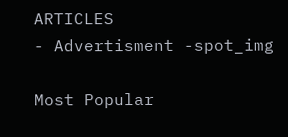ARTICLES
- Advertisment -spot_img

Most Popular